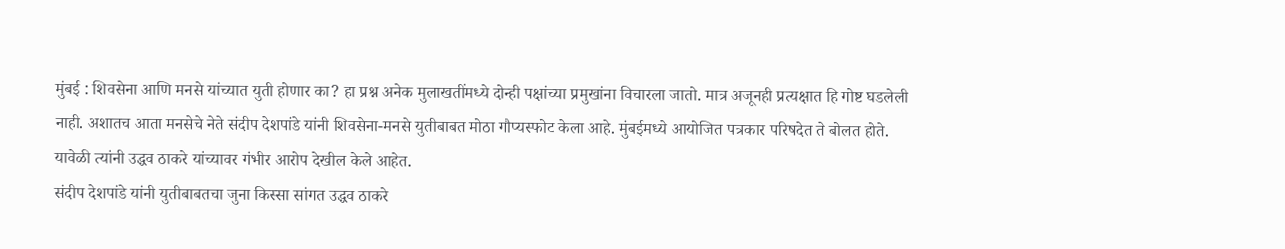मुंबई : शिवसेना आणि मनसे यांच्यात युती होणार का? हा प्रश्न अनेक मुलाखतींमध्ये दोन्ही पक्षांच्या प्रमुखांना विचारला जातो. मात्र अजूनही प्रत्यक्षात हि गोष्ट घडलेली नाही. अशातच आता मनसेचे नेते संदीप देशपांडे यांनी शिवसेना-मनसे युतीबाबत मोठा गौप्यस्फोट केला आहे. मुंबईमध्ये आयोजित पत्रकार परिषदेत ते बोलत होते. यावेळी त्यांनी उद्धव ठाकरे यांच्यावर गंभीर आरोप देखील केले आहेत.
संदीप देशपांडे यांनी युतीबाबतचा जुना किस्सा सांगत उद्धव ठाकरे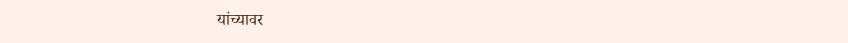यांच्यावर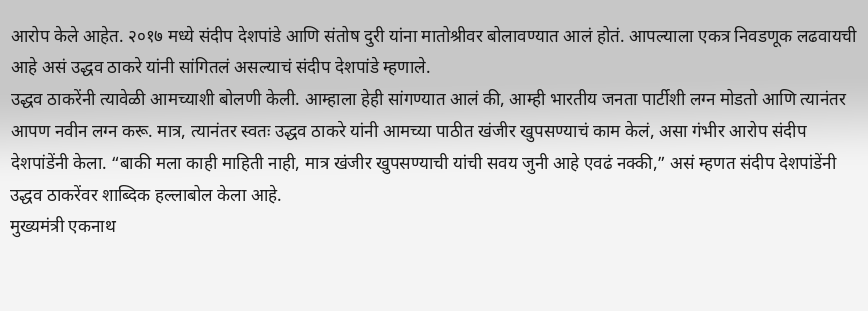आरोप केले आहेत. २०१७ मध्ये संदीप देशपांडे आणि संतोष दुरी यांना मातोश्रीवर बोलावण्यात आलं होतं. आपल्याला एकत्र निवडणूक लढवायची आहे असं उद्धव ठाकरे यांनी सांगितलं असल्याचं संदीप देशपांडे म्हणाले.
उद्धव ठाकरेंनी त्यावेळी आमच्याशी बोलणी केली. आम्हाला हेही सांगण्यात आलं की, आम्ही भारतीय जनता पार्टीशी लग्न मोडतो आणि त्यानंतर आपण नवीन लग्न करू. मात्र, त्यानंतर स्वतः उद्धव ठाकरे यांनी आमच्या पाठीत खंजीर खुपसण्याचं काम केलं, असा गंभीर आरोप संदीप देशपांडेंनी केला. “बाकी मला काही माहिती नाही, मात्र खंजीर खुपसण्याची यांची सवय जुनी आहे एवढं नक्की,” असं म्हणत संदीप देशपांडेंनी उद्धव ठाकरेंवर शाब्दिक हल्लाबोल केला आहे.
मुख्यमंत्री एकनाथ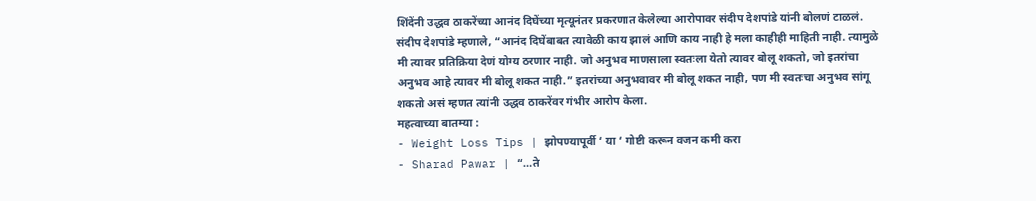शिंदेंनी उद्धव ठाकरेंच्या आनंद दिघेंच्या मृत्यूनंतर प्रकरणात केलेल्या आरोपावर संदीप देशपांडे यांनी बोलणं टाळलं. संदीप देशपांडे म्हणाले, “आनंद दिघेंबाबत त्यावेळी काय झालं आणि काय नाही हे मला काहीही माहिती नाही. त्यामुळे मी त्यावर प्रतिक्रिया देणं योग्य ठरणार नाही. जो अनुभव माणसाला स्वतःला येतो त्यावर बोलू शकतो, जो इतरांचा अनुभव आहे त्यावर मी बोलू शकत नाही.” इतरांच्या अनुभवावर मी बोलू शकत नाही, पण मी स्वतःचा अनुभव सांगू शकतो असं म्हणत त्यांनी उद्धव ठाकरेंवर गंभीर आरोप केला.
महत्वाच्या बातम्या :
- Weight Loss Tips | झोपण्यापूर्वी ‘ या ‘ गोष्टी करून वजन कमी करा
- Sharad Pawar | “…ते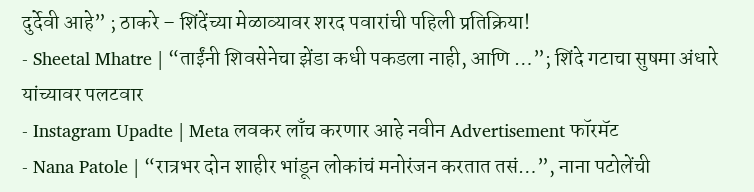दुर्देवी आहे” ; ठाकरे – शिंदेंच्या मेळाव्यावर शरद पवारांची पहिली प्रतिक्रिया!
- Sheetal Mhatre | “ताईंनी शिवसेनेचा झेंडा कधी पकडला नाही, आणि …”; शिंदे गटाचा सुषमा अंधारे यांच्यावर पलटवार
- Instagram Upadte | Meta लवकर लाँच करणार आहे नवीन Advertisement फॉरमॅट
- Nana Patole | “रात्रभर दोन शाहीर भांडून लोकांचं मनोरंजन करतात तसं…”, नाना पटोलेंची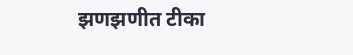झणझणीत टीका